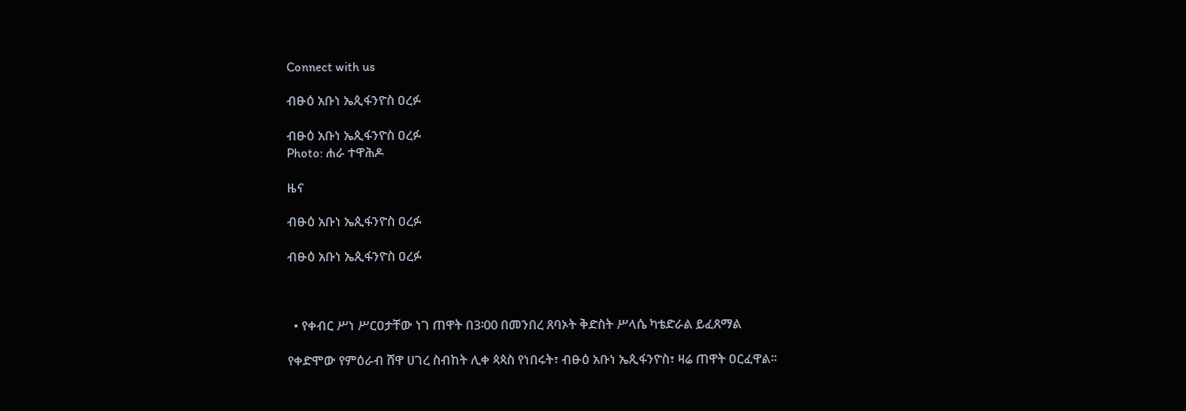Connect with us

ብፁዕ አቡነ ኤጲፋንዮስ ዐረፉ

ብፁዕ አቡነ ኤጲፋንዮስ ዐረፉ
Photo: ሐራ ተዋሕዶ

ዜና

ብፁዕ አቡነ ኤጲፋንዮስ ዐረፉ

ብፁዕ አቡነ ኤጲፋንዮስ ዐረፉ



  • የቀብር ሥነ ሥርዐታቸው ነገ ጠዋት በ3፡00 በመንበረ ጸባኦት ቅድስት ሥላሴ ካቴድራል ይፈጸማል

የቀድሞው የምዕራብ ሸዋ ሀገረ ስብከት ሊቀ ጳጳስ የነበሩት፣ ብፁዕ አቡነ ኤጲፋንዮስ፣ ዛሬ ጠዋት ዐርፈዋል፡፡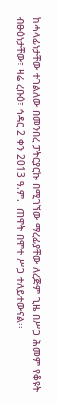ከሓላፊነታቸው ተገልለው በመንበረ ፓትርያርኩ በሚገኘው ማረፊያቸው ለረጅም ጊዜ በሥጋ ሕመም የቆዩት ብፁዕነታቸው፣ ዛሬ ረቡዕ፣ ኅዳር 2 ቀን 2013 ዓ.ም.  ጠዋት በሞተ ሥጋ ተለይተውናል፡፡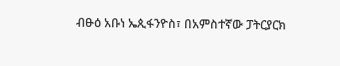ብፁዕ አቡነ ኤጲፋንዮስ፣ በአምስተኛው ፓትርያርክ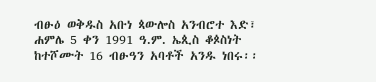ብፁዕ ወቅዱስ አቡነ ጳውሎስ አንብሮተ እድ፣ ሐምሌ 5 ቀን 1991 ዓ.ም. ኤጲስ ቆጶስነት ከተሾሙት 16 ብፁዓን አባቶች አንዱ ነበሩ፡፡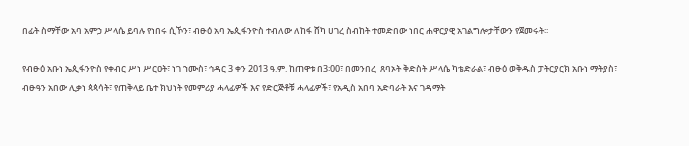በፊት ስማቸው አባ አምኃ ሥላሴ ይባሉ የነበሩ ሲኾን፣ ብፁዕ አባ ኤጲፋንዮስ ተብለው ለከፋ ሸካ ሀገረ ስብከት ተመድበው ነበር ሐዋርያዊ አገልግሎታቸውን የጀመሩት፡፡

የብፁዕ አቡነ ኤጲፋንዮስ የቀብር ሥነ ሥርዐት፣ ነገ ኀሙስ፣ ኅዳር 3 ቀን 2013 ዓ.ም. ከጠዋቱ በ3፡00፣ በመንበረ  ጸባኦት ቅድስት ሥላሴ ካቴድራል፣ ብፁዕ ወቅዱስ ፓትርያርክ አቡነ ማትያስ፣ ብፁዓን አበው ሊቃነ ጳጳሳት፣ የጠቅላይ ቤተ ክህነት የመምሪያ ሓላፊዎች እና የድርጅቶቹ ሓላፊዎች፣ የአዲስ አበባ አድባራት እና ገዳማት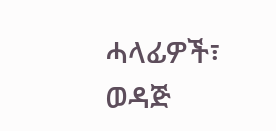ሓላፊዎች፣ ወዳጅ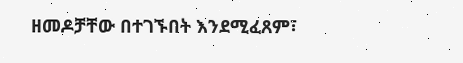ዘመዶቻቸው በተገኙበት እንደሚፈጸም፣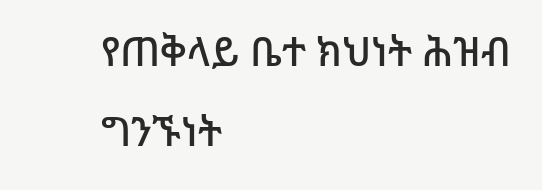የጠቅላይ ቤተ ክህነት ሕዝብ ግንኙነት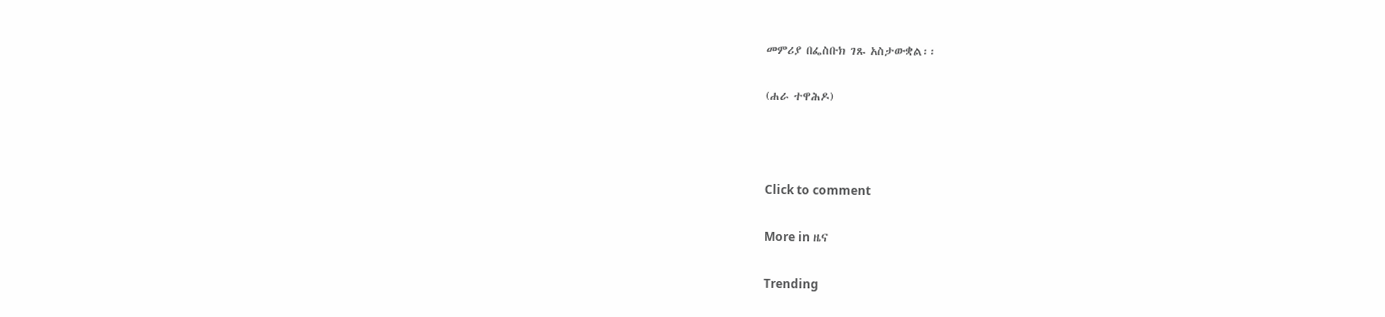መምሪያ በፌስቡክ ገጹ አስታውቋል፡፡

(ሐራ ተዋሕዶ)



Click to comment

More in ዜና

Trending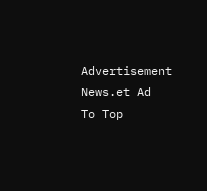Advertisement News.et Ad
To Top